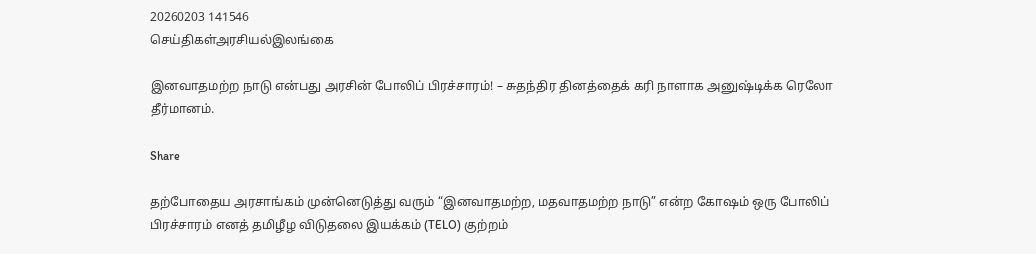20260203 141546
செய்திகள்அரசியல்இலங்கை

இனவாதமற்ற நாடு என்பது அரசின் போலிப் பிரச்சாரம்! – சுதந்திர தினத்தைக் கரி நாளாக அனுஷ்டிக்க ரெலோ தீர்மானம்.

Share

தற்போதைய அரசாங்கம் முன்னெடுத்து வரும் “இனவாதமற்ற, மதவாதமற்ற நாடு” என்ற கோஷம் ஒரு போலிப் பிரச்சாரம் எனத் தமிழீழ விடுதலை இயக்கம் (TELO) குற்றம்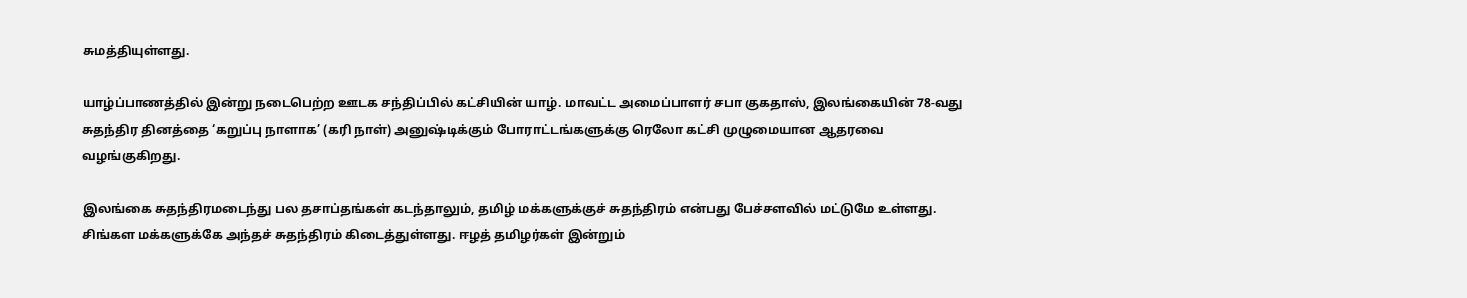சுமத்தியுள்ளது.

யாழ்ப்பாணத்தில் இன்று நடைபெற்ற ஊடக சந்திப்பில் கட்சியின் யாழ். மாவட்ட அமைப்பாளர் சபா குகதாஸ், இலங்கையின் 78-வது சுதந்திர தினத்தை ‘கறுப்பு நாளாக’ (கரி நாள்) அனுஷ்டிக்கும் போராட்டங்களுக்கு ரெலோ கட்சி முழுமையான ஆதரவை வழங்குகிறது.

இலங்கை சுதந்திரமடைந்து பல தசாப்தங்கள் கடந்தாலும், தமிழ் மக்களுக்குச் சுதந்திரம் என்பது பேச்சளவில் மட்டுமே உள்ளது. சிங்கள மக்களுக்கே அந்தச் சுதந்திரம் கிடைத்துள்ளது. ஈழத் தமிழர்கள் இன்றும்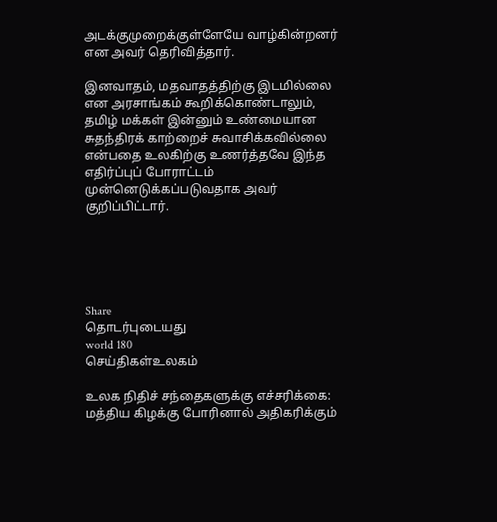அடக்குமுறைக்குள்ளேயே வாழ்கின்றனர் என அவர் தெரிவித்தார்.

இனவாதம், மதவாதத்திற்கு இடமில்லை என அரசாங்கம் கூறிக்கொண்டாலும், தமிழ் மக்கள் இன்னும் உண்மையான சுதந்திரக் காற்றைச் சுவாசிக்கவில்லை என்பதை உலகிற்கு உணர்த்தவே இந்த எதிர்ப்புப் போராட்டம் முன்னெடுக்கப்படுவதாக அவர் குறிப்பிட்டார்.





Share
தொடர்புடையது
world 180
செய்திகள்உலகம்

உலக நிதிச் சந்தைகளுக்கு எச்சரிக்கை: மத்திய கிழக்கு போரினால் அதிகரிக்கும்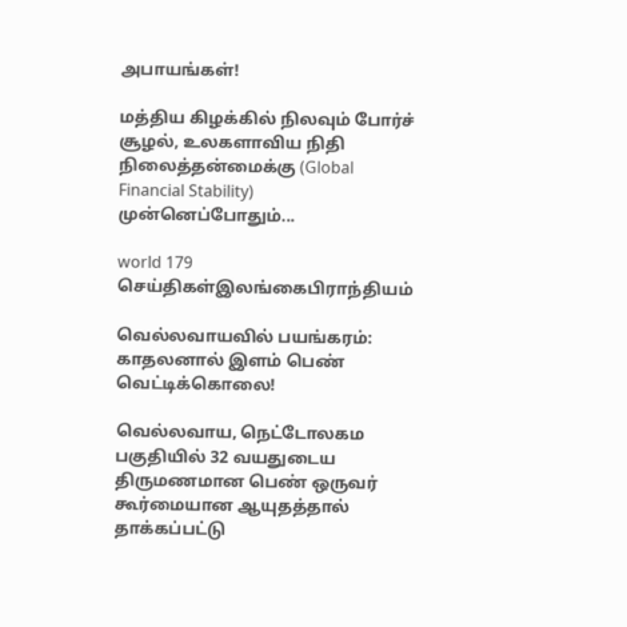அபாயங்கள்!

மத்திய கிழக்கில் நிலவும் போர்ச் சூழல், உலகளாவிய நிதி நிலைத்தன்மைக்கு (Global Financial Stability) முன்னெப்போதும்...

world 179
செய்திகள்இலங்கைபிராந்தியம்

வெல்லவாயவில் பயங்கரம்: காதலனால் இளம் பெண் வெட்டிக்கொலை!

வெல்லவாய, நெட்டோலகம பகுதியில் 32 வயதுடைய திருமணமான பெண் ஒருவர் கூர்மையான ஆயுதத்தால் தாக்கப்பட்டு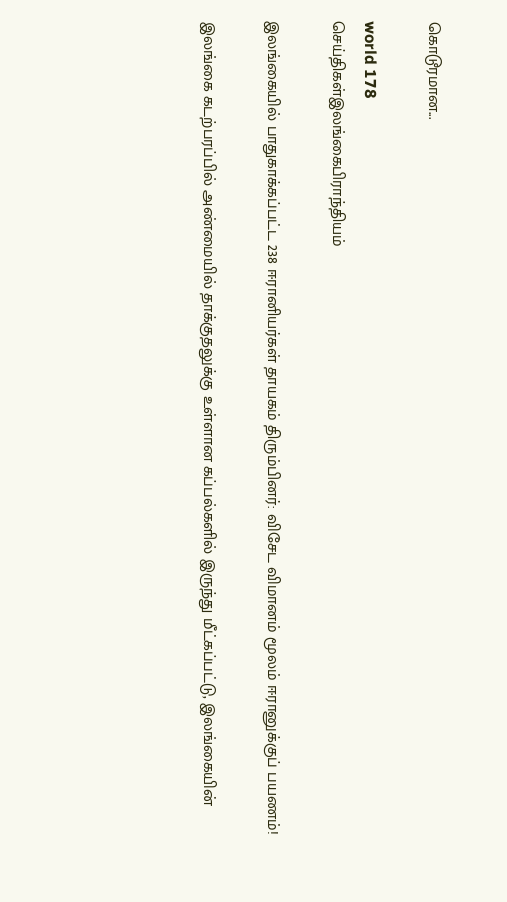கொடூரமான...

world 178
செய்திகள்இலங்கைபிராந்தியம்

இலங்கையில் பாதுகாக்கப்பட்ட 238 ஈரானியர்கள் தாயகம் திரும்பினர்: விசேட விமானம் மூலம் ஈரானுக்குப் பயணம்!

இலங்கை கடற்பரப்பில் அண்மையில் தாக்குதலுக்கு உள்ளான கப்பல்களில் இருந்து மீட்கப்பட்டு, இலங்கையின்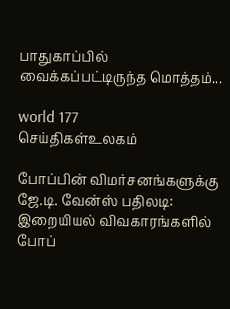பாதுகாப்பில் வைக்கப்பட்டிருந்த மொத்தம்...

world 177
செய்திகள்உலகம்

போப்பின் விமர்சனங்களுக்கு ஜே.டி. வேன்ஸ் பதிலடி: இறையியல் விவகாரங்களில் போப்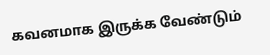கவனமாக இருக்க வேண்டும்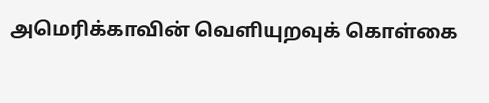அமெரிக்காவின் வெளியுறவுக் கொள்கை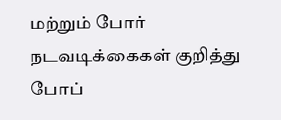மற்றும் போர் நடவடிக்கைகள் குறித்து போப்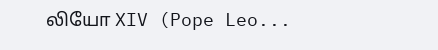லியோ XIV (Pope Leo...